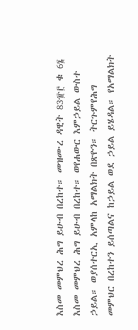እስመ መምህረ ሕግ ይሁብ በረከተ። መዝሙረ ዳዊት 83፹፫ ቁ 6፮ እስመ መምህረ ሕግ ይሁብ በረከተ። ወየሐውር እምኃይል ውስተ ኃይል። ወያሰተርኢ አምላከ አማልክት በጽዮን። ትርጉምየሕግ መምህር በረከተን ይሰጣልና ከኃይል ወደ ኃይል ይሄዳል። የአማልክት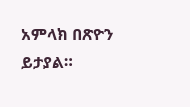አምላክ በጽዮን ይታያል።